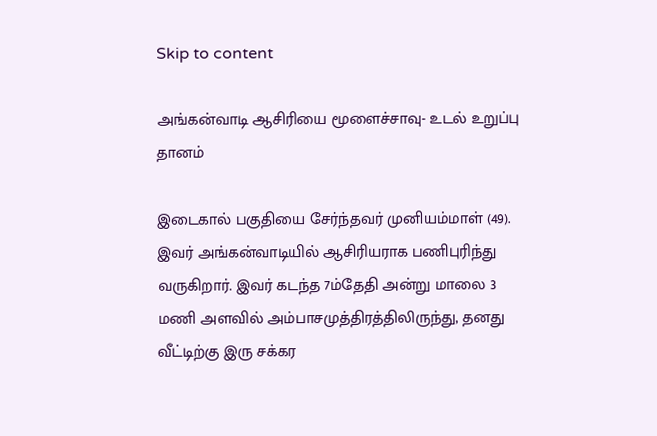Skip to content

அங்கன்வாடி ஆசிரியை மூளைச்சாவு- உடல் உறுப்பு தானம்

இடைகால் பகுதியை சேர்ந்தவர் முனியம்மாள் (49). இவர் அங்கன்வாடியில் ஆசிரியராக பணிபுரிந்து வருகிறார். இவர் கடந்த 7ம்தேதி அன்று மாலை 3 மணி அளவில் அம்பாசமுத்திரத்திலிருந்து, தனது வீட்டிற்கு இரு சக்கர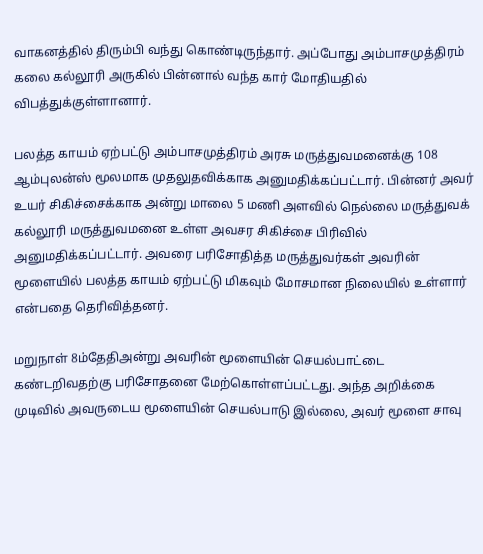வாகனத்தில் திரும்பி வந்து கொண்டிருந்தார். அப்போது அம்பாசமுத்திரம் கலை கல்லூரி அருகில் பின்னால் வந்த கார் மோதியதில் விபத்துக்குள்ளானார்.

பலத்த காயம் ஏற்பட்டு அம்பாசமுத்திரம் அரசு மருத்துவமனைக்கு 108 ஆம்புலன்ஸ் மூலமாக முதலுதவிக்காக அனுமதிக்கப்பட்டார். பின்னர் அவர் உயர் சிகிச்சைக்காக அன்று மாலை 5 மணி அளவில் நெல்லை மருத்துவக் கல்லூரி மருத்துவமனை உள்ள அவசர சிகிச்சை பிரிவில் அனுமதிக்கப்பட்டார். அவரை பரிசோதித்த மருத்துவர்கள் அவரின் மூளையில் பலத்த காயம் ஏற்பட்டு மிகவும் மோசமான நிலையில் உள்ளார் என்பதை தெரிவித்தனர்.

மறுநாள் 8ம்தேதிஅன்று அவரின் மூளையின் செயல்பாட்டை கண்டறிவதற்கு பரிசோதனை மேற்கொள்ளப்பட்டது. அந்த அறிக்கை முடிவில் அவருடைய மூளையின் செயல்பாடு இல்லை, அவர் மூளை சாவு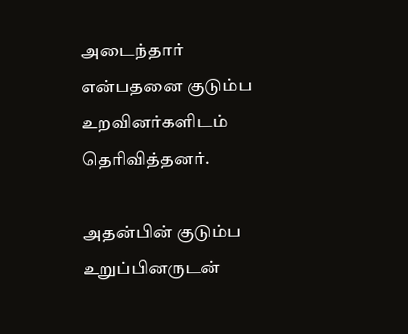அடைந்தார் என்பதனை குடும்ப உறவினர்களிடம் தெரிவித்தனர்.

அதன்பின் குடும்ப உறுப்பினருடன்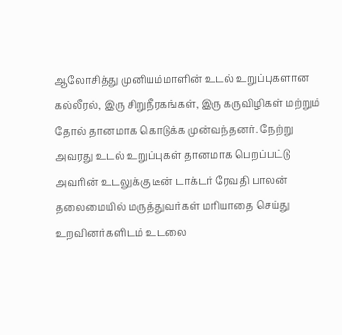ஆலோசித்து முனியம்மாளின் உடல் உறுப்புகளான கல்லீரல், இரு சிறுநீரகங்கள், இரு கருவிழிகள் மற்றும் தோல் தானமாக கொடுக்க முன்வந்தனர். நேற்று அவரது உடல் உறுப்புகள் தானமாக பெறப்பட்டு அவரின் உடலுக்கு டீன் டாக்டர் ரேவதி பாலன் தலைமையில் மருத்துவர்கள் மரியாதை செய்து உறவினர்களிடம் உடலை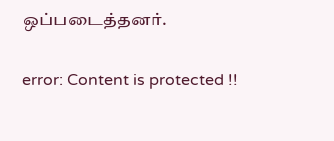ஒப்படைத்தனர்.

error: Content is protected !!